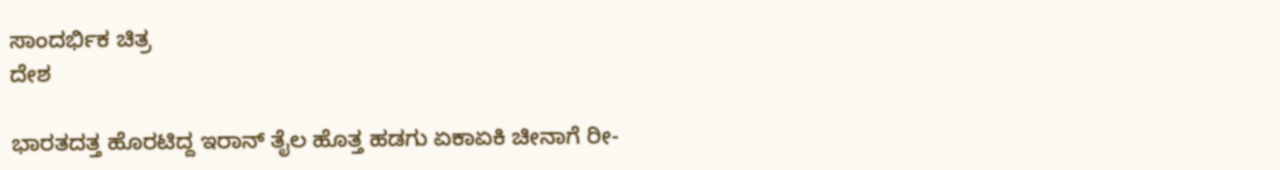ಸಾಂದರ್ಭಿಕ ಚಿತ್ರ
ದೇಶ

ಭಾರತದತ್ತ ಹೊರಟಿದ್ದ ಇರಾನ್ ತೈಲ ಹೊತ್ತ ಹಡಗು ಏಕಾಏಕಿ ಚೀನಾಗೆ ರೀ-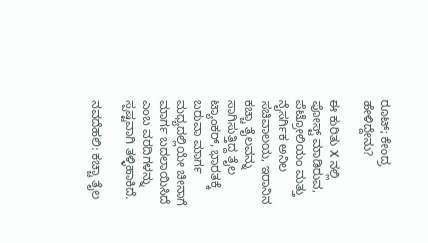ರೂಟ್; ಕೇಂದ್ರ ಹೇಳಿದ್ದೇನು?

ಈ ಕುರಿತು X ನಲ್ಲಿ ಪೋಸ್ಟ್ ಮಾಡಿರುವ, ಪೆಟ್ರೋಲಿಯಂ ಮತ್ತು ನೈಸರ್ಗಿಕ ಅನಿಲ ಸಚಿವಾಲಯ, ಇರಾನಿನ ಕಚ್ಚಾ ತೈಲವನ್ನು ಸಾಗಿಸುತ್ತಿದ್ದ ತೈಲ ಟ್ಯಾಂಕರ್, ಭಾರತಕ್ಕೆ ಬರುವಾ ಮಾರ್ಗ ಮಧ್ಯದಲ್ಲಿಯೇ ಚೀನಾಗೆ ಮಾರ್ಗ ಬದಲಾಯಿಸಿದೆ ಎಂಬ ವರದಿಗಳನ್ನು ಸ್ಪಷ್ಟವಾಗಿ ತಳ್ಳಿಹಾಕಿದೆ.

ನವದೆಹಲಿ: ಕಚ್ಚಾ ತೈಲ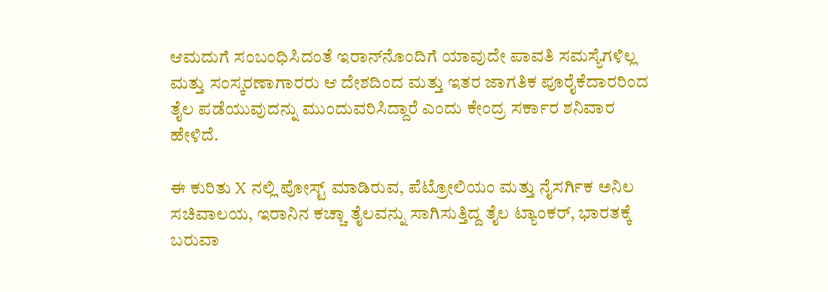ಆಮದುಗೆ ಸಂಬಂಧಿಸಿದಂತೆ ಇರಾನ್‌ನೊಂದಿಗೆ ಯಾವುದೇ ಪಾವತಿ ಸಮಸ್ಯೆಗಳಿಲ್ಲ ಮತ್ತು ಸಂಸ್ಕರಣಾಗಾರರು ಆ ದೇಶದಿಂದ ಮತ್ತು ಇತರ ಜಾಗತಿಕ ಪೂರೈಕೆದಾರರಿಂದ ತೈಲ ಪಡೆಯುವುದನ್ನು ಮುಂದುವರಿಸಿದ್ದಾರೆ ಎಂದು ಕೇಂದ್ರ ಸರ್ಕಾರ ಶನಿವಾರ ಹೇಳಿದೆ.

ಈ ಕುರಿತು X ನಲ್ಲಿ ಪೋಸ್ಟ್ ಮಾಡಿರುವ, ಪೆಟ್ರೋಲಿಯಂ ಮತ್ತು ನೈಸರ್ಗಿಕ ಅನಿಲ ಸಚಿವಾಲಯ, ಇರಾನಿನ ಕಚ್ಚಾ ತೈಲವನ್ನು ಸಾಗಿಸುತ್ತಿದ್ದ ತೈಲ ಟ್ಯಾಂಕರ್, ಭಾರತಕ್ಕೆ ಬರುವಾ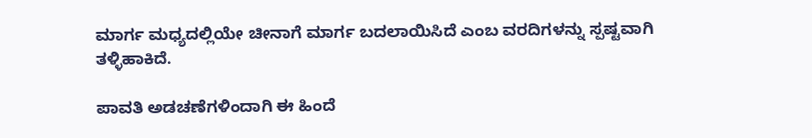ಮಾರ್ಗ ಮಧ್ಯದಲ್ಲಿಯೇ ಚೀನಾಗೆ ಮಾರ್ಗ ಬದಲಾಯಿಸಿದೆ ಎಂಬ ವರದಿಗಳನ್ನು ಸ್ಪಷ್ಟವಾಗಿ ತಳ್ಳಿಹಾಕಿದೆ.

ಪಾವತಿ ಅಡಚಣೆಗಳಿಂದಾಗಿ ಈ ಹಿಂದೆ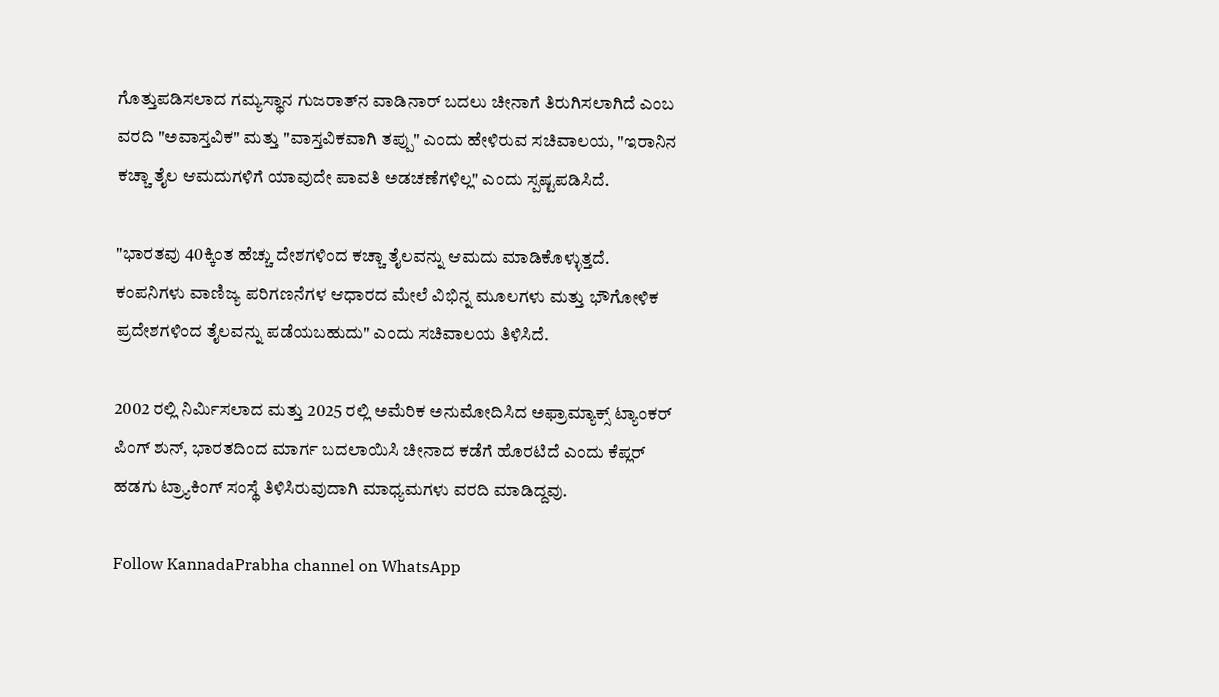ಗೊತ್ತುಪಡಿಸಲಾದ ಗಮ್ಯಸ್ಥಾನ ಗುಜರಾತ್‌ನ ವಾಡಿನಾರ್‌ ಬದಲು ಚೀನಾಗೆ ತಿರುಗಿಸಲಾಗಿದೆ ಎಂಬ ವರದಿ "ಅವಾಸ್ತವಿಕ" ಮತ್ತು "ವಾಸ್ತವಿಕವಾಗಿ ತಪ್ಪು" ಎಂದು ಹೇಳಿರುವ ಸಚಿವಾಲಯ, "ಇರಾನಿನ ಕಚ್ಚಾ ತೈಲ ಆಮದುಗಳಿಗೆ ಯಾವುದೇ ಪಾವತಿ ಅಡಚಣೆಗಳಿಲ್ಲ" ಎಂದು ಸ್ಪಷ್ಟಪಡಿಸಿದೆ.

"ಭಾರತವು 40ಕ್ಕಿಂತ ಹೆಚ್ಚು ದೇಶಗಳಿಂದ ಕಚ್ಚಾ ತೈಲವನ್ನು ಆಮದು ಮಾಡಿಕೊಳ್ಳುತ್ತದೆ. ಕಂಪನಿಗಳು ವಾಣಿಜ್ಯ ಪರಿಗಣನೆಗಳ ಆಧಾರದ ಮೇಲೆ ವಿಭಿನ್ನ ಮೂಲಗಳು ಮತ್ತು ಭೌಗೋಳಿಕ ಪ್ರದೇಶಗಳಿಂದ ತೈಲವನ್ನು ಪಡೆಯಬಹುದು" ಎಂದು ಸಚಿವಾಲಯ ತಿಳಿಸಿದೆ.

2002 ರಲ್ಲಿ ನಿರ್ಮಿಸಲಾದ ಮತ್ತು 2025 ರಲ್ಲಿ ಅಮೆರಿಕ ಅನುಮೋದಿಸಿದ ಅಫ್ರಾಮ್ಯಾಕ್ಸ್ ಟ್ಯಾಂಕರ್ ಪಿಂಗ್ ಶುನ್, ಭಾರತದಿಂದ ಮಾರ್ಗ ಬದಲಾಯಿಸಿ ಚೀನಾದ ಕಡೆಗೆ ಹೊರಟಿದೆ ಎಂದು ಕೆಪ್ಲರ್‌ ಹಡಗು ಟ್ರ್ಯಾಕಿಂಗ್‌ ಸಂಸ್ಥೆ ತಿಳಿಸಿರುವುದಾಗಿ ಮಾಧ್ಯಮಗಳು ವರದಿ ಮಾಡಿದ್ದವು.

Follow KannadaPrabha channel on WhatsApp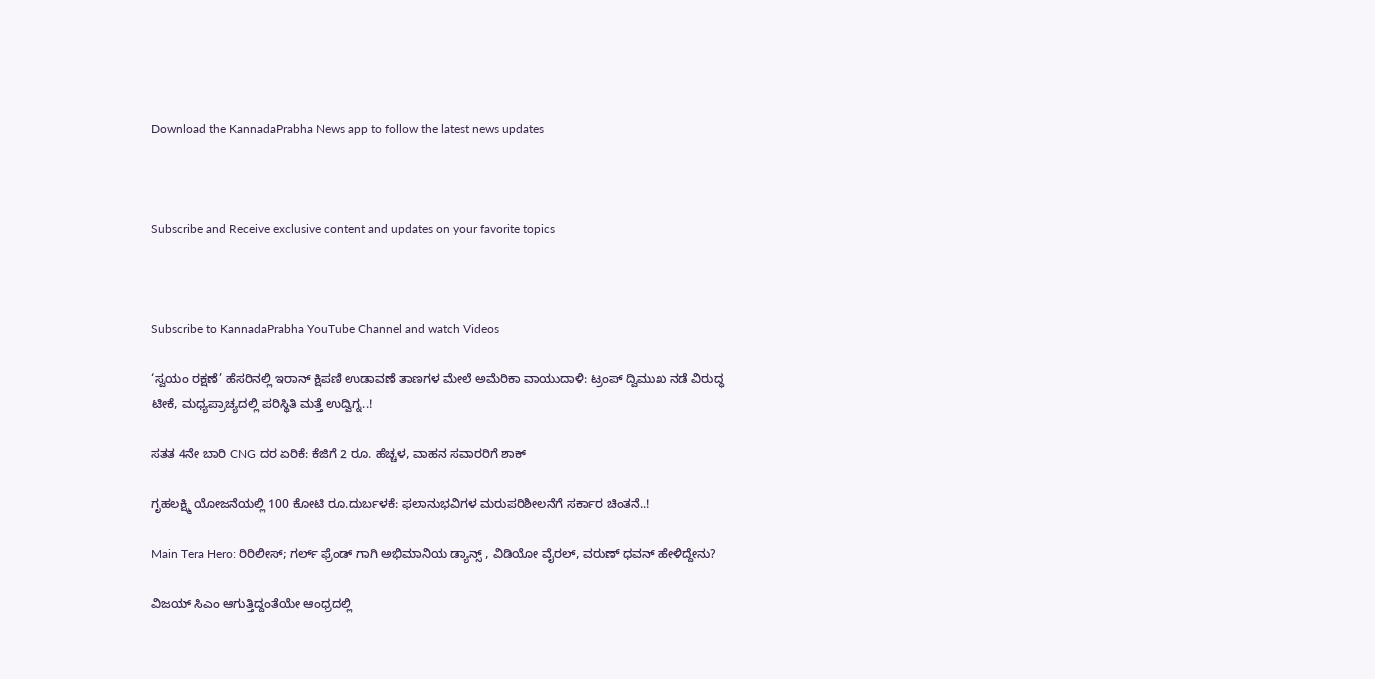Download the KannadaPrabha News app to follow the latest news updates



Subscribe and Receive exclusive content and updates on your favorite topics



Subscribe to KannadaPrabha YouTube Channel and watch Videos

‘ಸ್ವಯಂ ರಕ್ಷಣೆ’ ಹೆಸರಿನಲ್ಲಿ ಇರಾನ್ ಕ್ಷಿಪಣಿ ಉಡಾವಣೆ ತಾಣಗಳ ಮೇಲೆ ಅಮೆರಿಕಾ ವಾಯುದಾಳಿ: ಟ್ರಂಪ್ ದ್ವಿಮುಖ ನಡೆ ವಿರುದ್ಧ ಟೀಕೆ, ಮಧ್ಯಪ್ರಾಚ್ಯದಲ್ಲಿ ಪರಿಸ್ಥಿತಿ ಮತ್ತೆ ಉದ್ವಿಗ್ನ..!

ಸತತ 4ನೇ ಬಾರಿ CNG ದರ ಏರಿಕೆ: ಕೆಜಿಗೆ 2 ರೂ. ಹೆಚ್ಚಳ, ವಾಹನ ಸವಾರರಿಗೆ ಶಾಕ್‌

ಗೃಹಲಕ್ಷ್ಮಿ ಯೋಜನೆಯಲ್ಲಿ 100 ಕೋಟಿ ರೂ.ದುರ್ಬಳಕೆ: ಫಲಾನುಭವಿಗಳ ಮರುಪರಿಶೀಲನೆಗೆ ಸರ್ಕಾರ ಚಿಂತನೆ..!

Main Tera Hero: ರಿರಿಲೀಸ್; ಗರ್ಲ್ ಫ್ರೆಂಡ್ ಗಾಗಿ ಅಭಿಮಾನಿಯ ಡ್ಯಾನ್ಸ್ , ವಿಡಿಯೋ ವೈರಲ್, ವರುಣ್ ಧವನ್ ಹೇಳಿದ್ದೇನು?

ವಿಜಯ್ ಸಿಎಂ ಆಗುತ್ತಿದ್ದಂತೆಯೇ ಆಂಧ್ರದಲ್ಲಿ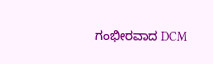ಗಂಭೀರವಾದ DCM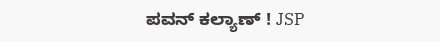ಪವನ್ ಕಲ್ಯಾಣ್ ! JSP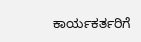ಕಾರ್ಯಕರ್ತರಿಗೆ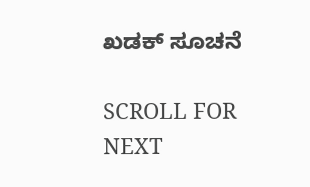ಖಡಕ್ ಸೂಚನೆ

SCROLL FOR NEXT